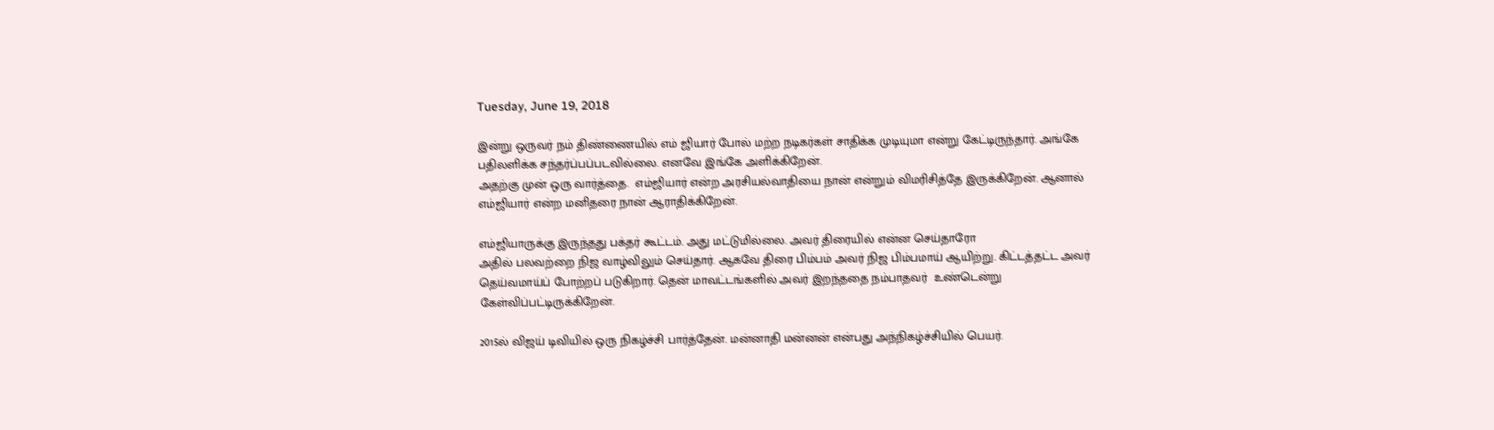Tuesday, June 19, 2018

இன்று ஒருவர் நம் திண்ணையில் எம் ஜியார் போல் மற்ற நடிகர்கள் சாதிக்க முடியுமா என்று கேட்டிருந்தார். அங்கே பதிலளிக்க சந்தர்ப்பப்படவில்லை. எனவே இங்கே அளிக்கிறேன்.
அதற்கு முன் ஒரு வார்த்தை.  எம்ஜியார் என்ற அரசியல்வாதியை நான் என்றும் விமரிசித்தே இருக்கிறேன். ஆனால் எம்ஜியார் என்ற மனிதரை நான் ஆராதிக்கிறேன்.

எம்ஜியாருக்கு இருந்தது பக்தர் கூட்டம். அது மட்டுமில்லை. அவர் திரையில் என்ன செய்தாரோ
அதில் பலவற்றை நிஜ வாழ்விலும் செய்தார். ஆகவே திரை பிம்பம் அவர் நிஜ பிம்பமாய் ஆயிற்று. கிட்டத்தட்ட அவர் தெய்வமாய்ப் போற்றப் படுகிறார். தென் மாவட்டங்களில் அவர் இறந்ததை நம்பாதவர்  உண்டென்று கேள்விப்பட்டிருக்கிறேன்.

2015ல் விஜய் டிவியில் ஒரு நிகழ்ச்சி பார்த்தேன். மன்னாதி மன்னன் என்பது அந்நிகழ்ச்சியில் பெயர்.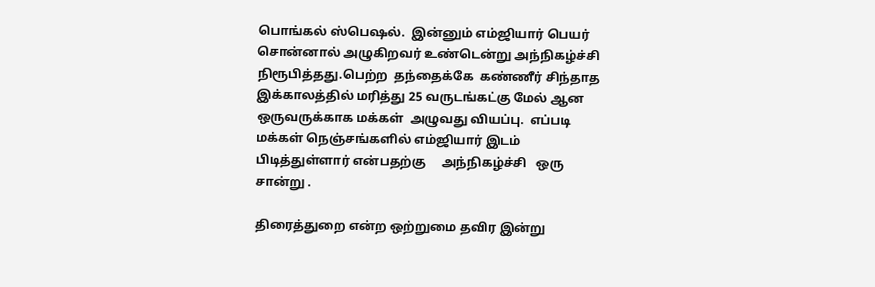பொங்கல் ஸ்பெஷல்.  இன்னும் எம்ஜியார் பெயர் சொன்னால் அழுகிறவர் உண்டென்று அந்நிகழ்ச்சி நிரூபித்தது.பெற்ற  தந்தைக்கே  கண்ணீர் சிந்தாத இக்காலத்தில் மரித்து 25 வருடங்கட்கு மேல் ஆன ஒருவருக்காக மக்கள்  அழுவது வியப்பு.  எப்படி மக்கள் நெஞ்சங்களில் எம்ஜியார் இடம் பிடித்துள்ளார் என்பதற்கு     அந்நிகழ்ச்சி   ஒரு சான்று .

திரைத்துறை என்ற ஒற்றுமை தவிர இன்று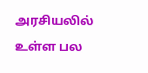அரசியலில் உள்ள பல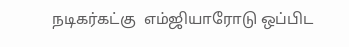நடிகர்கட்கு  எம்ஜியாரோடு ஒப்பிட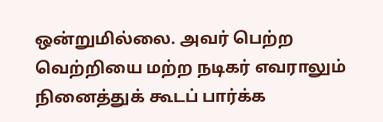ஒன்றுமில்லை. அவர் பெற்ற வெற்றியை மற்ற நடிகர் எவராலும் நினைத்துக் கூடப் பார்க்க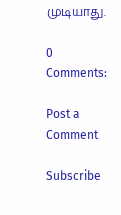முடியாது.

0 Comments:

Post a Comment

Subscribe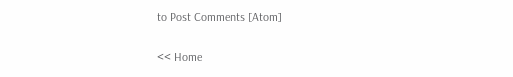to Post Comments [Atom]

<< Home